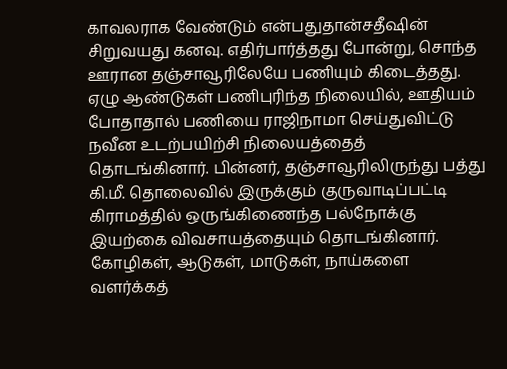காவலராக வேண்டும் என்பதுதான்சதீஷின் சிறுவயது கனவு. எதிர்பார்த்தது போன்று, சொந்த ஊரான தஞ்சாவூரிலேயே பணியும் கிடைத்தது. ஏழு ஆண்டுகள் பணிபுரிந்த நிலையில், ஊதியம் போதாதால் பணியை ராஜிநாமா செய்துவிட்டு நவீன உடற்பயிற்சி நிலையத்தைத் தொடங்கினார். பின்னர், தஞ்சாவூரிலிருந்து பத்து கி.மீ. தொலைவில் இருக்கும் குருவாடிப்பட்டி கிராமத்தில் ஒருங்கிணைந்த பல்நோக்கு இயற்கை விவசாயத்தையும் தொடங்கினார். கோழிகள், ஆடுகள், மாடுகள், நாய்களை வளர்க்கத்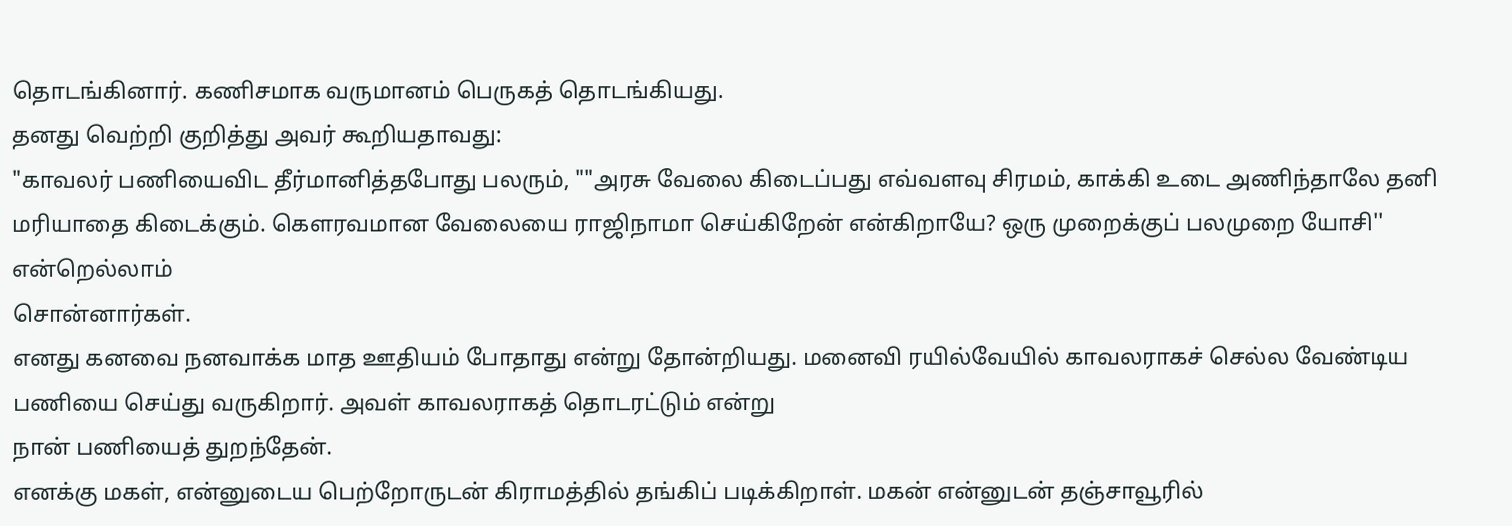தொடங்கினார். கணிசமாக வருமானம் பெருகத் தொடங்கியது.
தனது வெற்றி குறித்து அவர் கூறியதாவது:
"காவலர் பணியைவிட தீர்மானித்தபோது பலரும், ""அரசு வேலை கிடைப்பது எவ்வளவு சிரமம், காக்கி உடை அணிந்தாலே தனி மரியாதை கிடைக்கும். கெளரவமான வேலையை ராஜிநாமா செய்கிறேன் என்கிறாயே? ஒரு முறைக்குப் பலமுறை யோசி'' என்றெல்லாம்
சொன்னார்கள்.
எனது கனவை நனவாக்க மாத ஊதியம் போதாது என்று தோன்றியது. மனைவி ரயில்வேயில் காவலராகச் செல்ல வேண்டிய பணியை செய்து வருகிறார். அவள் காவலராகத் தொடரட்டும் என்று
நான் பணியைத் துறந்தேன்.
எனக்கு மகள், என்னுடைய பெற்றோருடன் கிராமத்தில் தங்கிப் படிக்கிறாள். மகன் என்னுடன் தஞ்சாவூரில்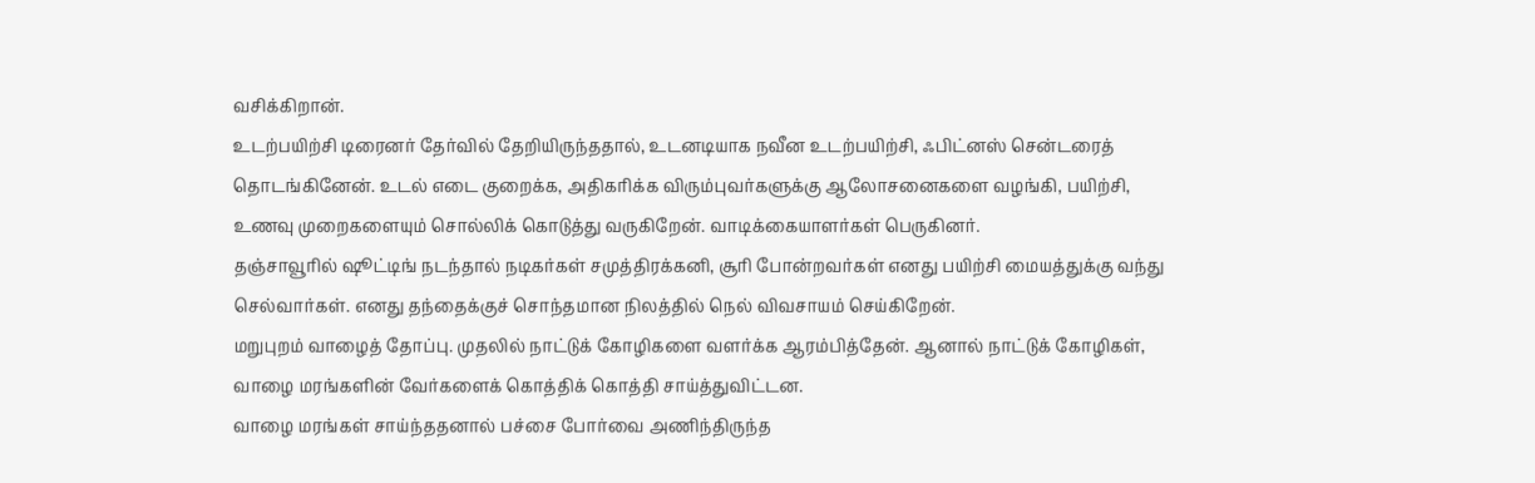வசிக்கிறான்.
உடற்பயிற்சி டிரைனர் தேர்வில் தேறியிருந்ததால், உடனடியாக நவீன உடற்பயிற்சி, ஃபிட்னஸ் சென்டரைத் தொடங்கினேன். உடல் எடை குறைக்க, அதிகரிக்க விரும்புவர்களுக்கு ஆலோசனைகளை வழங்கி, பயிற்சி, உணவு முறைகளையும் சொல்லிக் கொடுத்து வருகிறேன். வாடிக்கையாளர்கள் பெருகினர்.
தஞ்சாவூரில் ஷூட்டிங் நடந்தால் நடிகர்கள் சமுத்திரக்கனி, சூரி போன்றவர்கள் எனது பயிற்சி மையத்துக்கு வந்து செல்வார்கள். எனது தந்தைக்குச் சொந்தமான நிலத்தில் நெல் விவசாயம் செய்கிறேன்.
மறுபுறம் வாழைத் தோப்பு. முதலில் நாட்டுக் கோழிகளை வளர்க்க ஆரம்பித்தேன். ஆனால் நாட்டுக் கோழிகள், வாழை மரங்களின் வேர்களைக் கொத்திக் கொத்தி சாய்த்துவிட்டன.
வாழை மரங்கள் சாய்ந்ததனால் பச்சை போர்வை அணிந்திருந்த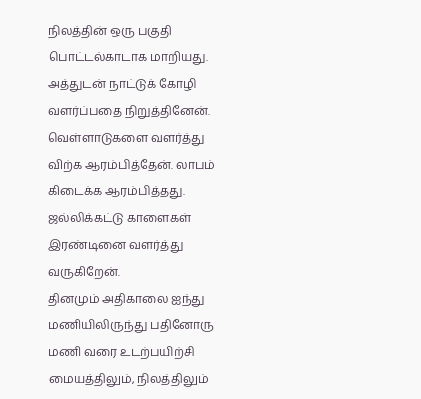நிலத்தின் ஒரு பகுதி பொட்டல்காடாக மாறியது. அத்துடன் நாட்டுக் கோழி வளர்ப்பதை நிறுத்தினேன். வெள்ளாடுகளை வளர்த்து விற்க ஆரம்பித்தேன். லாபம் கிடைக்க ஆரம்பித்தது. ஜல்லிக்கட்டு காளைகள் இரண்டினை வளர்த்து வருகிறேன்.
தினமும் அதிகாலை ஐந்து மணியிலிருந்து பதினோரு மணி வரை உடற்பயிற்சி மையத்திலும், நிலத்திலும்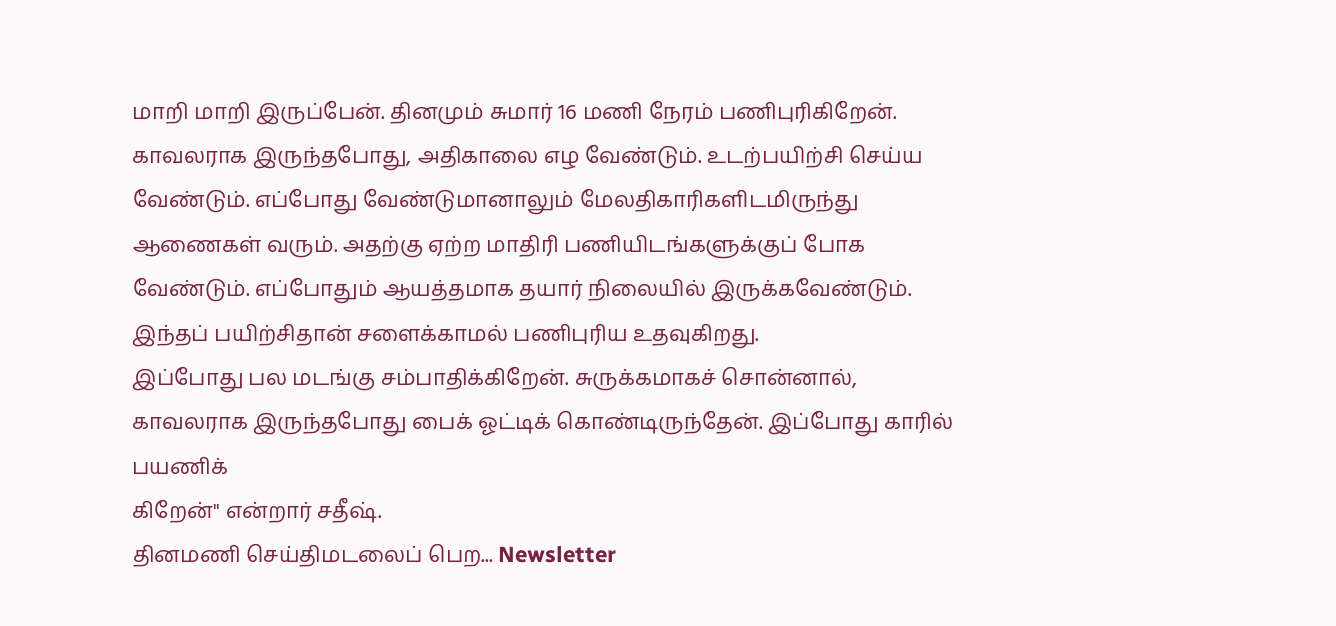மாறி மாறி இருப்பேன். தினமும் சுமார் 16 மணி நேரம் பணிபுரிகிறேன்.
காவலராக இருந்தபோது, அதிகாலை எழ வேண்டும். உடற்பயிற்சி செய்ய வேண்டும். எப்போது வேண்டுமானாலும் மேலதிகாரிகளிடமிருந்து ஆணைகள் வரும். அதற்கு ஏற்ற மாதிரி பணியிடங்களுக்குப் போக வேண்டும். எப்போதும் ஆயத்தமாக தயார் நிலையில் இருக்கவேண்டும். இந்தப் பயிற்சிதான் சளைக்காமல் பணிபுரிய உதவுகிறது.
இப்போது பல மடங்கு சம்பாதிக்கிறேன். சுருக்கமாகச் சொன்னால், காவலராக இருந்தபோது பைக் ஓட்டிக் கொண்டிருந்தேன். இப்போது காரில் பயணிக்
கிறேன்'' என்றார் சதீஷ்.
தினமணி செய்திமடலைப் பெற... Newsletter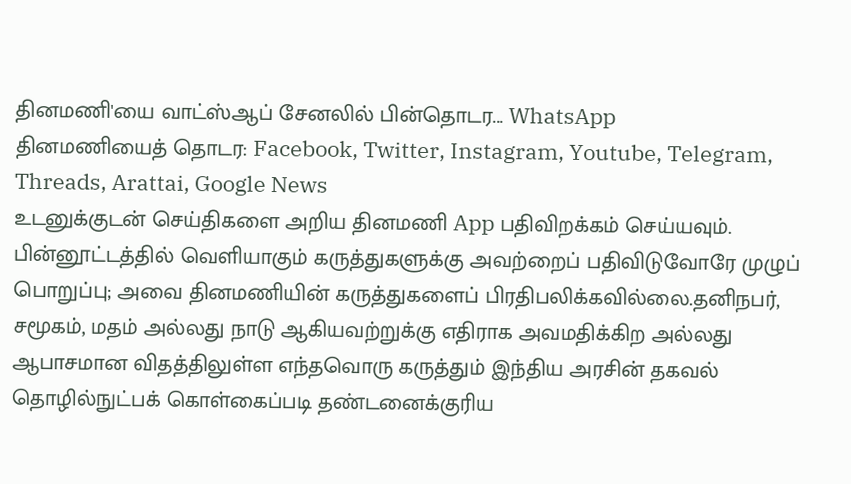தினமணி'யை வாட்ஸ்ஆப் சேனலில் பின்தொடர... WhatsApp
தினமணியைத் தொடர: Facebook, Twitter, Instagram, Youtube, Telegram, Threads, Arattai, Google News
உடனுக்குடன் செய்திகளை அறிய தினமணி App பதிவிறக்கம் செய்யவும்.
பின்னூட்டத்தில் வெளியாகும் கருத்துகளுக்கு அவற்றைப் பதிவிடுவோரே முழுப் பொறுப்பு; அவை தினமணியின் கருத்துகளைப் பிரதிபலிக்கவில்லை.தனிநபர், சமூகம், மதம் அல்லது நாடு ஆகியவற்றுக்கு எதிராக அவமதிக்கிற அல்லது ஆபாசமான விதத்திலுள்ள எந்தவொரு கருத்தும் இந்திய அரசின் தகவல் தொழில்நுட்பக் கொள்கைப்படி தண்டனைக்குரிய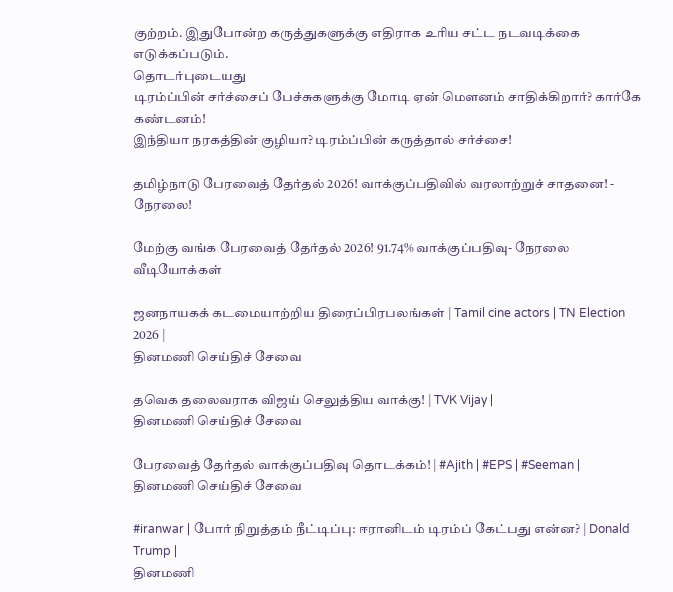குற்றம். இதுபோன்ற கருத்துகளுக்கு எதிராக உரிய சட்ட நடவடிக்கை எடுக்கப்படும்.
தொடர்புடையது
டிரம்ப்பின் சர்ச்சைப் பேச்சுகளுக்கு மோடி ஏன் மௌனம் சாதிக்கிறார்? கார்கே கண்டனம்!
இந்தியா நரகத்தின் குழியா? டிரம்ப்பின் கருத்தால் சர்ச்சை!

தமிழ்நாடு பேரவைத் தேர்தல் 2026! வாக்குப்பதிவில் வரலாற்றுச் சாதனை! - நேரலை!

மேற்கு வங்க பேரவைத் தேர்தல் 2026! 91.74% வாக்குப்பதிவு- நேரலை
வீடியோக்கள்

ஜனநாயகக் கடமையாற்றிய திரைப்பிரபலங்கள் | Tamil cine actors | TN Election 2026 |
தினமணி செய்திச் சேவை

தவெக தலைவராக விஜய் செலுத்திய வாக்கு! | TVK Vijay |
தினமணி செய்திச் சேவை

பேரவைத் தேர்தல் வாக்குப்பதிவு தொடக்கம்! | #Ajith | #EPS | #Seeman |
தினமணி செய்திச் சேவை

#iranwar | போர் நிறுத்தம் நீட்டிப்பு: ஈரானிடம் டிரம்ப் கேட்பது என்ன? | Donald Trump |
தினமணி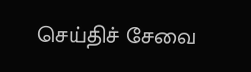செய்திச் சேவை